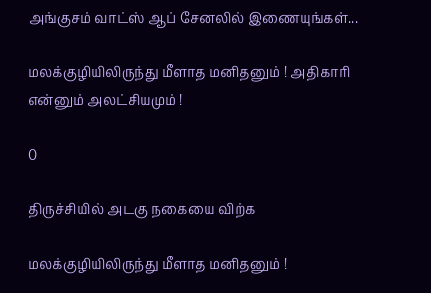அங்குசம் வாட்ஸ் ஆப் சேனலில் இணையுங்கள்...

மலக்குழியிலிருந்து மீளாத மனிதனும் ! அதிகாரி என்னும் அலட்சியமும் !

0

திருச்சியில் அடகு நகையை விற்க

மலக்குழியிலிருந்து மீளாத மனிதனும் !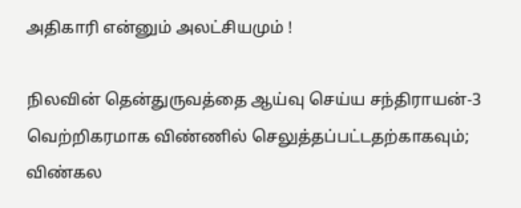அதிகாரி என்னும் அலட்சியமும் !

நிலவின் தென்துருவத்தை ஆய்வு செய்ய சந்திராயன்-3 வெற்றிகரமாக விண்ணில் செலுத்தப்பட்டதற்காகவும்; விண்கல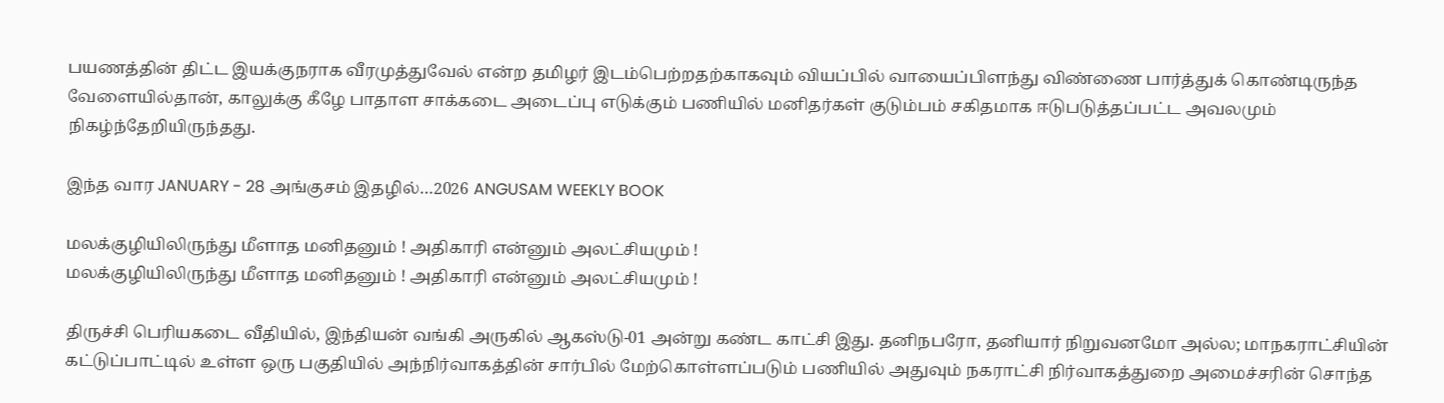பயணத்தின் திட்ட இயக்குநராக வீரமுத்துவேல் என்ற தமிழர் இடம்பெற்றதற்காகவும் வியப்பில் வாயைப்பிளந்து விண்ணை பார்த்துக் கொண்டிருந்த வேளையில்தான், காலுக்கு கீழே பாதாள சாக்கடை அடைப்பு எடுக்கும் பணியில் மனிதர்கள் குடும்பம் சகிதமாக ஈடுபடுத்தப்பட்ட அவலமும் நிகழ்ந்தேறியிருந்தது.

இந்த வார JANUARY - 28 அங்குசம் இதழில்…2026 ANGUSAM WEEKLY BOOK

மலக்குழியிலிருந்து மீளாத மனிதனும் ! அதிகாரி என்னும் அலட்சியமும் !
மலக்குழியிலிருந்து மீளாத மனிதனும் ! அதிகாரி என்னும் அலட்சியமும் !

திருச்சி பெரியகடை வீதியில், இந்தியன் வங்கி அருகில் ஆகஸ்டு-01 அன்று கண்ட காட்சி இது. தனிநபரோ, தனியார் நிறுவனமோ அல்ல; மாநகராட்சியின் கட்டுப்பாட்டில் உள்ள ஒரு பகுதியில் அந்நிர்வாகத்தின் சார்பில் மேற்கொள்ளப்படும் பணியில் அதுவும் நகராட்சி நிர்வாகத்துறை அமைச்சரின் சொந்த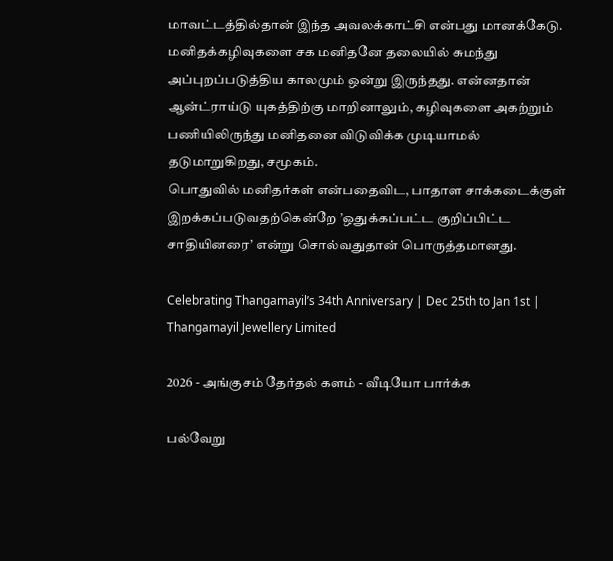மாவட்டத்தில்தான் இந்த அவலக்காட்சி என்பது மானக்கேடு.
மனிதக்கழிவுகளை சக மனிதனே தலையில் சுமந்து அப்புறப்படுத்திய காலமும் ஒன்று இருந்தது. என்னதான் ஆன்ட்ராய்டு யுகத்திற்கு மாறினாலும், கழிவுகளை அகற்றும் பணியிலிருந்து மனிதனை விடுவிக்க முடியாமல் தடுமாறுகிறது, சமூகம்.
பொதுவில் மனிதர்கள் என்பதைவிட, பாதாள சாக்கடைக்குள் இறக்கப்படுவதற்கென்றே ’ஒதுக்கப்பட்ட குறிப்பிட்ட சாதியினரை’ என்று சொல்வதுதான் பொருத்தமானது.

Celebrating Thangamayil’s 34th Anniversary | Dec 25th to Jan 1st | Thangamayil Jewellery Limited

2026 - அங்குசம் தேர்தல் களம் - வீடியோ பார்க்க

பல்வேறு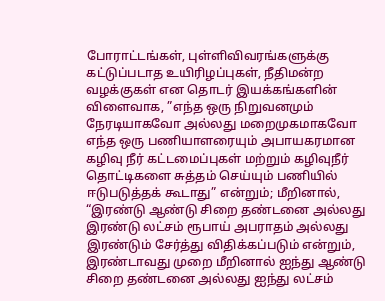போராட்டங்கள், புள்ளிவிவரங்களுக்கு கட்டுப்படாத உயிரிழப்புகள், நீதிமன்ற வழக்குகள் என தொடர் இயக்கங்களின் விளைவாக, ”எந்த ஒரு நிறுவனமும் நேரடியாகவோ அல்லது மறைமுகமாகவோ எந்த ஒரு பணியாளரையும் அபாயகரமான கழிவு நீர் கட்டமைப்புகள் மற்றும் கழிவுநீர் தொட்டிகளை சுத்தம் செய்யும் பணியில் ஈடுபடுத்தக் கூடாது” என்றும்; மீறினால், “இரண்டு ஆண்டு சிறை தண்டனை அல்லது இரண்டு லட்சம் ரூபாய் அபராதம் அல்லது இரண்டும் சேர்த்து விதிக்கப்படும் என்றும், இரண்டாவது முறை மீறினால் ஐந்து ஆண்டு சிறை தண்டனை அல்லது ஐந்து லட்சம்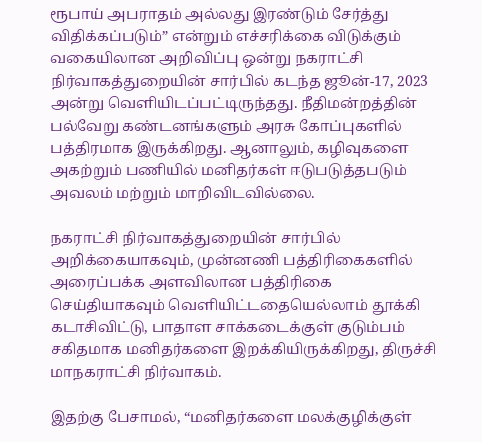ரூபாய் அபராதம் அல்லது இரண்டும் சேர்த்து விதிக்கப்படும்” என்றும் எச்சரிக்கை விடுக்கும் வகையிலான அறிவிப்பு ஒன்று நகராட்சி நிர்வாகத்துறையின் சார்பில் கடந்த ஜூன்-17, 2023 அன்று வெளியிடப்பட்டிருந்தது. நீதிமன்றத்தின் பல்வேறு கண்டனங்களும் அரசு கோப்புகளில் பத்திரமாக இருக்கிறது. ஆனாலும், கழிவுகளை அகற்றும் பணியில் மனிதர்கள் ஈடுபடுத்தபடும் அவலம் மற்றும் மாறிவிடவில்லை.

நகராட்சி நிர்வாகத்துறையின் சார்பில் அறிக்கையாகவும், முன்னணி பத்திரிகைகளில் அரைப்பக்க அளவிலான பத்திரிகை செய்தியாகவும் வெளியிட்டதையெல்லாம் தூக்கி கடாசிவிட்டு, பாதாள சாக்கடைக்குள் குடும்பம் சகிதமாக மனிதர்களை இறக்கியிருக்கிறது, திருச்சி மாநகராட்சி நிர்வாகம்.

இதற்கு பேசாமல், “மனிதர்களை மலக்குழிக்குள்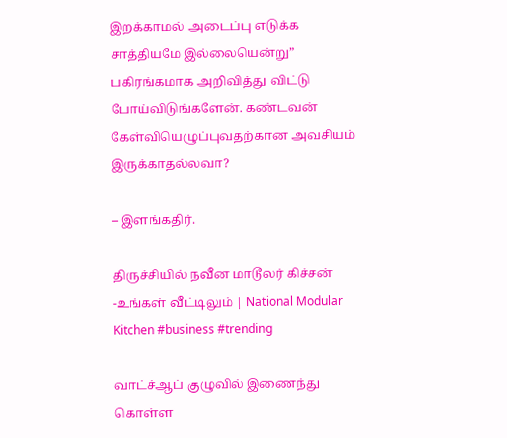இறக்காமல் அடைப்பு எடுக்க சாத்தியமே இல்லையென்று” பகிரங்கமாக அறிவித்து விட்டு போய்விடுங்களேன். கண்டவன் கேள்வியெழுப்புவதற்கான அவசியம் இருக்காதல்லவா?

– இளங்கதிர்.

திருச்சியில் நவீன மாடூலர் கிச்சன் -உங்கள் வீட்டிலும் | National Modular Kitchen #business #trending

வாட்ச்ஆப் குழுவில் இணைந்து கொள்ள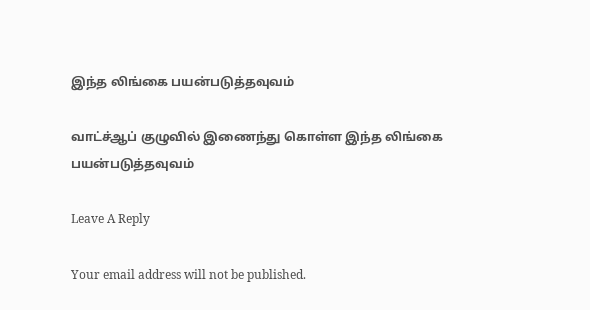இந்த லிங்கை பயன்படுத்தவுவம்

வாட்ச்ஆப் குழுவில் இணைந்து கொள்ள இந்த லிங்கை பயன்படுத்தவுவம்

Leave A Reply

Your email address will not be published.